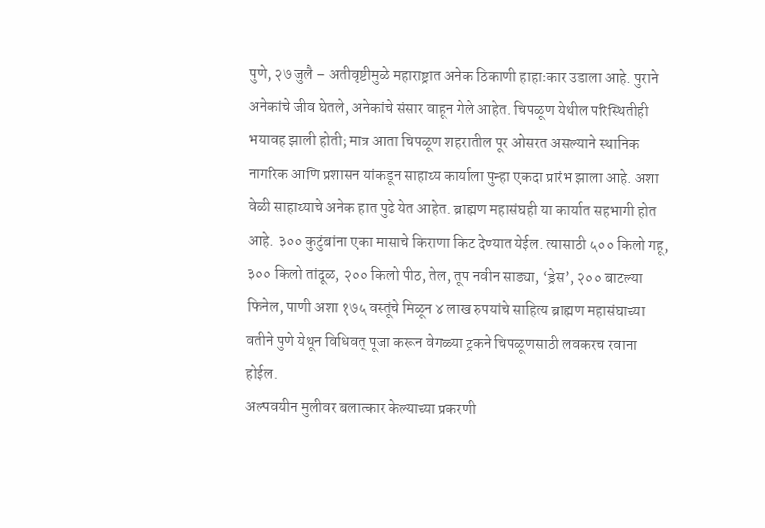पुणे, २७ जुलै – अतीवृष्टीमुळे महाराष्ट्रात अनेक ठिकाणी हाहाःकार उडाला आहे. पुराने अनेकांचे जीव घेतले, अनेकांचे संसार वाहून गेले आहेत. चिपळूण येथील परिस्थितीही भयावह झाली होती; मात्र आता चिपळूण शहरातील पूर ओसरत असल्याने स्थानिक नागरिक आणि प्रशासन यांकडून साहाय्य कार्याला पुन्हा एकदा प्रारंभ झाला आहे. अशा वेळी साहाय्याचे अनेक हात पुढे येत आहेत. ब्राह्मण महासंघही या कार्यात सहभागी होत आहे. ३०० कुटुंबांना एका मासाचे किराणा किट देण्यात येईल. त्यासाठी ५०० किलो गहू, ३०० किलो तांदूळ, २०० किलो पीठ, तेल, तूप नवीन साड्या, ‘ड्रेस’, २०० बाटल्या फिनेल, पाणी अशा १७५ वस्तूंचे मिळून ४ लाख रुपयांचे साहित्य ब्राह्मण महासंघाच्या वतीने पुणे येथून विधिवत् पूजा करून वेगळ्या ट्रकने चिपळूणसाठी लवकरच रवाना होईल.
अल्पवयीन मुलीवर बलात्कार केल्याच्या प्रकरणी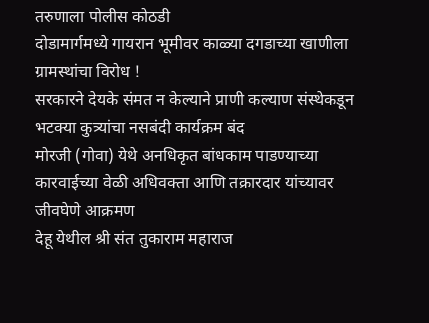तरुणाला पोलीस कोठडी
दोडामार्गमध्ये गायरान भूमीवर काळ्या दगडाच्या खाणीला ग्रामस्थांचा विरोध !
सरकारने देयके संमत न केल्याने प्राणी कल्याण संस्थेकडून भटक्या कुत्र्यांचा नसबंदी कार्यक्रम बंद
मोरजी (गोवा) येथे अनधिकृत बांधकाम पाडण्याच्या कारवाईच्या वेळी अधिवक्ता आणि तक्रारदार यांच्यावर जीवघेणे आक्रमण
देहू येथील श्री संत तुकाराम महाराज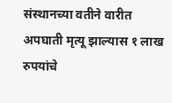संस्थानच्या वतीने वारीत अपघाती मृत्यू झाल्यास १ लाख रुपयांचे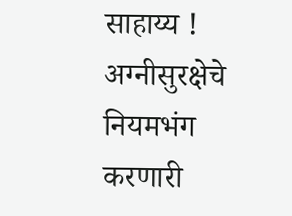साहाय्य !
अग्नीसुरक्षेचे नियमभंग करणारी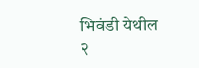भिवंडी येथील २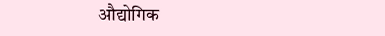औद्योगिक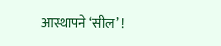आस्थापने ‘सील’ !